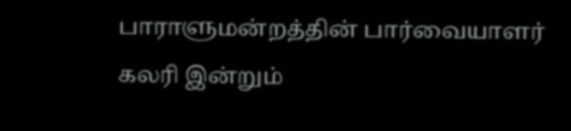பாராளுமன்றத்தின் பார்வையாளர் கலரி இன்றும்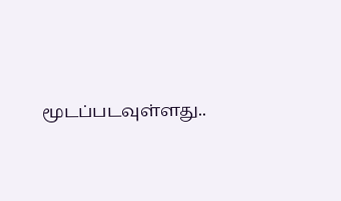மூடப்படவுள்ளது..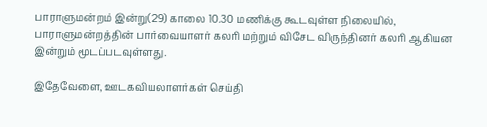பாராளுமன்றம் இன்று(29) காலை 10.30 மணிக்கு கூடவுள்ள நிலையில், பாராளுமன்றத்தின் பார்வையாளர் கலரி மற்றும் விசேட விருந்தினர் கலரி ஆகியன இன்றும் மூடப்படவுள்ளது.

இதேவேளை, ஊடகவியலாளர்கள் செய்தி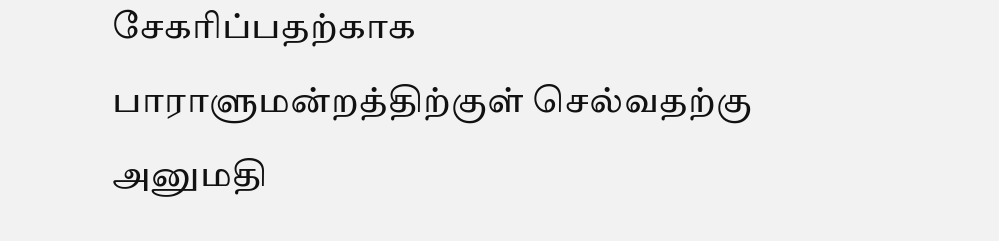சேகரிப்பதற்காக பாராளுமன்றத்திற்குள் செல்வதற்கு அனுமதி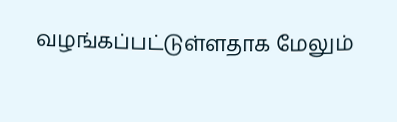வழங்கப்பட்டுள்ளதாக மேலும்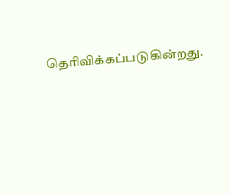தெரிவிக்கப்படுகின்றது.